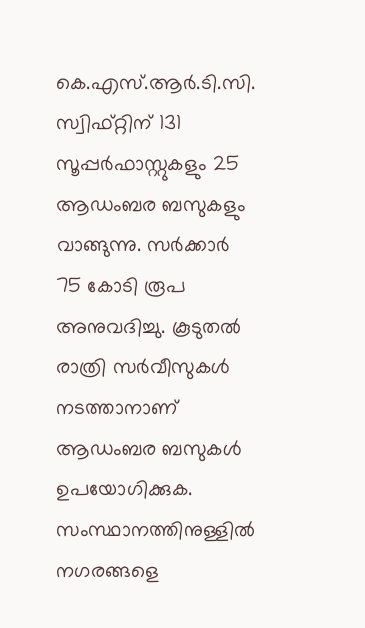കെ.എസ്.ആര്‍.ടി.സി. സ്വിഫ്റ്റിന് 131 സൂപ്പര്‍ഫാസ്റ്റുകളും 25 ആഡംബര ബസുകളും വാങ്ങുന്നു. സര്‍ക്കാര്‍ 75 കോടി രൂപ അനുവദിച്ചു. കൂടുതല്‍ രാത്രി സര്‍വീസുകള്‍ നടത്താനാണ് ആഡംബര ബസുകള്‍ ഉപയോഗിക്കുക. സംസ്ഥാനത്തിനുള്ളില്‍ നഗരങ്ങളെ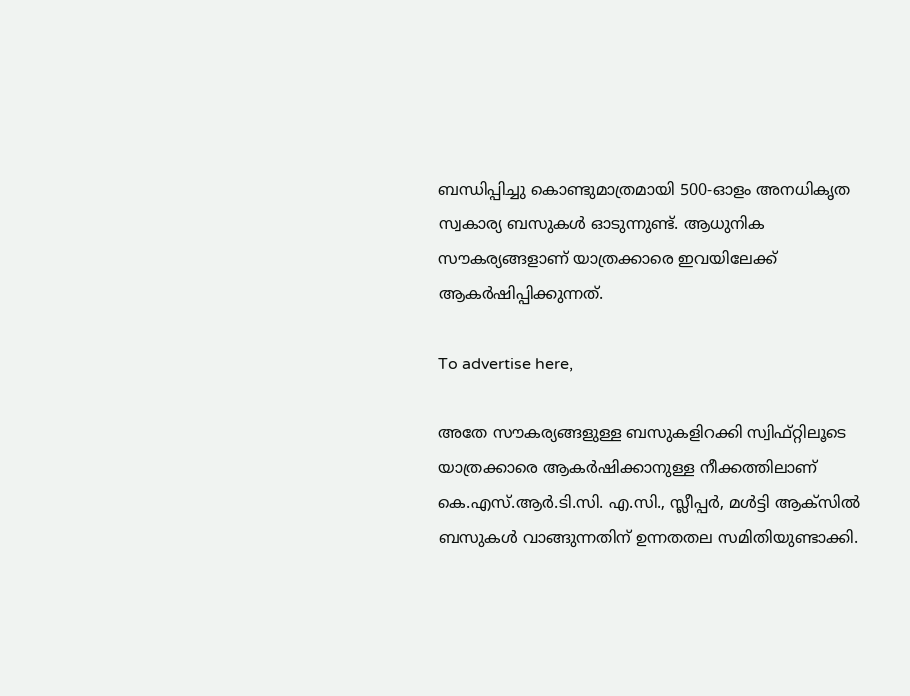ബന്ധിപ്പിച്ചു കൊണ്ടുമാത്രമായി 500-ഓളം അനധികൃത സ്വകാര്യ ബസുകള്‍ ഓടുന്നുണ്ട്. ആധുനിക സൗകര്യങ്ങളാണ് യാത്രക്കാരെ ഇവയിലേക്ക് ആകര്‍ഷിപ്പിക്കുന്നത്.

To advertise here,

അതേ സൗകര്യങ്ങളുള്ള ബസുകളിറക്കി സ്വിഫ്റ്റിലൂടെ യാത്രക്കാരെ ആകര്‍ഷിക്കാനുള്ള നീക്കത്തിലാണ് കെ.എസ്.ആര്‍.ടി.സി. എ.സി., സ്ലീപ്പര്‍, മള്‍ട്ടി ആക്‌സില്‍ ബസുകള്‍ വാങ്ങുന്നതിന് ഉന്നതതല സമിതിയുണ്ടാക്കി.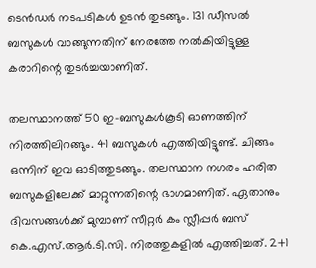ടെന്‍ഡര്‍ നടപടികള്‍ ഉടന്‍ തുടങ്ങും. 131 ഡീസല്‍ ബസുകള്‍ വാങ്ങുന്നതിന് നേരത്തേ നല്‍കിയിട്ടുള്ള കരാറിന്റെ തുടര്‍ച്ചയാണിത്.

തലസ്ഥാനത്ത് 50 ഇ-ബസുകള്‍കൂടി ഓണത്തിന് നിരത്തിലിറങ്ങും. 41 ബസുകള്‍ എത്തിയിട്ടുണ്ട്. ചിങ്ങം ഒന്നിന് ഇവ ഓടിത്തുടങ്ങും. തലസ്ഥാന നഗരം ഹരിത ബസുകളിലേക്ക് മാറ്റുന്നതിന്റെ ഭാഗമാണിത്. ഏതാനും ദിവസങ്ങള്‍ക്ക് മുമ്പാണ് സീറ്റര്‍ കം സ്ലീപ്പര്‍ ബസ് കെ.എസ്.ആര്‍.ടി.സി. നിരത്തുകളില്‍ എത്തിച്ചത്. 2+1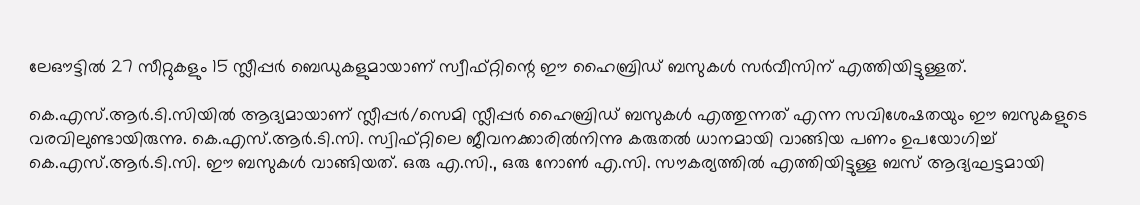ലേഔട്ടില്‍ 27 സീറ്റുകളും 15 സ്ലീപ്പര്‍ ബെഡുകളുമായാണ് സ്വീഫ്റ്റിന്റെ ഈ ഹൈബ്രിഡ് ബസുകള്‍ സര്‍വീസിന് എത്തിയിട്ടുള്ളത്.

കെ.എസ്.ആര്‍.ടി.സിയില്‍ ആദ്യമായാണ് സ്ലീപ്പര്‍/സെമി സ്ലീപ്പര്‍ ഹൈബ്രിഡ് ബസുകള്‍ എത്തുന്നത് എന്ന സവിശേഷതയും ഈ ബസുകളുടെ വരവിലുണ്ടായിരുന്നു. കെ.എസ്.ആര്‍.ടി.സി. സ്വിഫ്റ്റിലെ ജീവനക്കാരില്‍നിന്നു കരുതല്‍ ധാനമായി വാങ്ങിയ പണം ഉപയോഗിച്ച് കെ.എസ്.ആര്‍.ടി.സി. ഈ ബസുകള്‍ വാങ്ങിയത്. ഒരു എ.സി., ഒരു നോണ്‍ എ.സി. സൗകര്യത്തില്‍ എത്തിയിട്ടുള്ള ബസ് ആദ്യഘട്ടമായി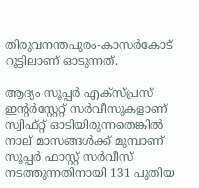തിരുവനന്തപുരം-കാസര്‍കോട് റൂട്ടിലാണ് ഓടുന്നത്.

ആദ്യം സൂപ്പര്‍ എക്‌സ്പ്രസ് ഇന്റര്‍‌സ്റ്റേറ്റ് സര്‍വീസുകളാണ് സ്വിഫ്റ്റ് ഓടിയിരുന്നതെങ്കില്‍ നാല് മാസങ്ങള്‍ക്ക് മുമ്പാണ് സൂപ്പര്‍ ഫാസ്റ്റ് സര്‍വീസ് നടത്തുന്നതിനായി 131 പുതിയ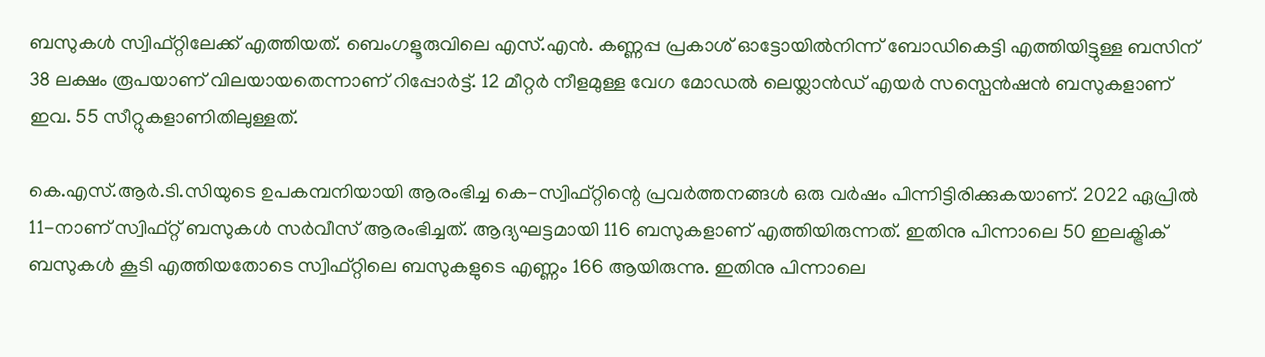ബസുകള്‍ സ്വിഫ്റ്റിലേക്ക് എത്തിയത്. ബെംഗളൂരുവിലെ എസ്.എന്‍. കണ്ണപ്പ പ്രകാശ് ഓട്ടോയില്‍നിന്ന് ബോഡികെട്ടി എത്തിയിട്ടുള്ള ബസിന് 38 ലക്ഷം രൂപയാണ് വിലയായതെന്നാണ് റിപ്പോര്‍ട്ട്. 12 മീറ്റര്‍ നീളമുള്ള വേഗ മോഡല്‍ ലെയ്ലാന്‍ഡ് എയര്‍ സസ്പെന്‍ഷന്‍ ബസുകളാണ് ഇവ. 55 സീറ്റുകളാണിതിലുള്ളത്.

കെ.എസ്.ആര്‍.ടി.സിയുടെ ഉപകമ്പനിയായി ആരംഭിച്ച കെ-സ്വിഫ്റ്റിന്റെ പ്രവര്‍ത്തനങ്ങള്‍ ഒരു വര്‍ഷം പിന്നിട്ടിരിക്കുകയാണ്. 2022 ഏപ്രില്‍ 11-നാണ് സ്വിഫ്റ്റ് ബസുകള്‍ സര്‍വീസ് ആരംഭിച്ചത്. ആദ്യഘട്ടമായി 116 ബസുകളാണ് എത്തിയിരുന്നത്. ഇതിനു പിന്നാലെ 50 ഇലക്ട്രിക് ബസുകള്‍ കൂടി എത്തിയതോടെ സ്വിഫ്റ്റിലെ ബസുകളുടെ എണ്ണം 166 ആയിരുന്നു. ഇതിനു പിന്നാലെ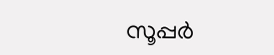സൂപ്പര്‍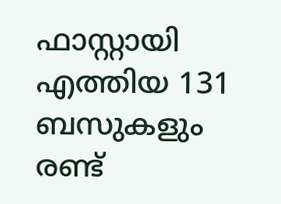ഫാസ്റ്റായി എത്തിയ 131 ബസുകളും രണ്ട്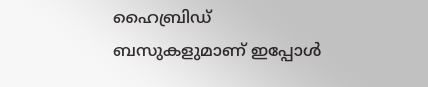ഹൈബ്രിഡ് ബസുകളുമാണ് ഇപ്പോള്‍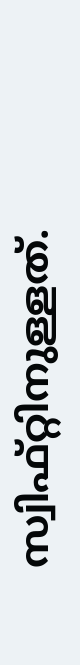സ്വിഫ്റ്റിനുള്ളത്.